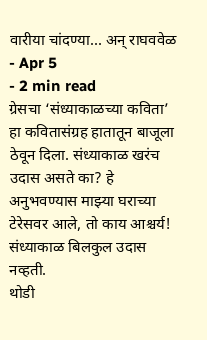वारीया चांदण्या... अन् राघववेळ
- Apr 5
- 2 min read
ग्रेसचा ‘संध्याकाळच्या कविता’ हा कवितासंग्रह हातातून बाजूला ठेवून दिला. संध्याकाळ खरंच उदास असते का? हे अनुभवण्यास माझ्या घराच्या टेरेसवर आले, तो काय आश्चर्य! संध्याकाळ बिलकुल उदास नव्हती.
थोडी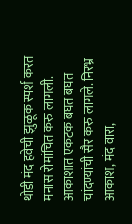थोडी मंद हवेची झुळूक स्पर्श करत मनास रोमांचित करु लागली. आकाशात एकटक बघत बघत चांदण्यांची सैर करु लागले. निरभ्र आकाश, मंद वारा,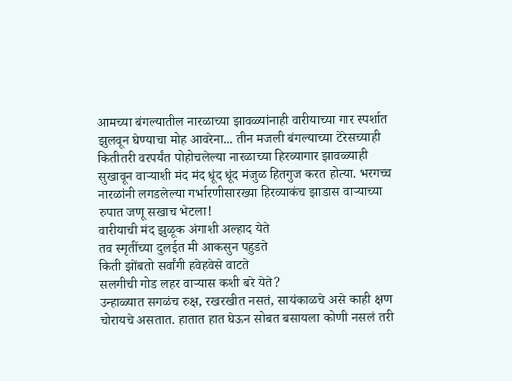आमच्या बंगल्यातील नारळाच्या झावळ्यांनाही वारीयाच्या गार स्पर्शात झुलवून घेण्याचा मोह आवरेना... तीन मजली बंगल्याच्या टेरेसच्याही कितीतरी वरपर्यंत पोहोचलेल्या नारळाच्या हिरव्यागार झावळ्याही सुखावून वाऱ्याशी मंद मंद धूंद धूंद मंजुळ हितगुज करत होत्या. भरगच्च नारळांनी लगडलेल्या गर्भारणीसारख्या हिरव्याकंच झाडास वाऱ्याच्या रुपात जणू सखाच भेटला!
वारीयाची मंद झुळूक अंगाशी अल्हाद येते
तव स्मृतींच्या दुलईत मी आकसुन पहुडते
किती झोंबतो सर्वांगी हवेहवेसे वाटते
सलगीची गोड लहर वाऱ्यास कशी बरे येते?
उन्हाळ्यात सगळंच रुक्ष, रखरखीत नसतं, सायंकाळचे असे काही क्षण चोरायचे असतात. हातात हात घेऊन सोबत बसायला कोणी नसलं तरी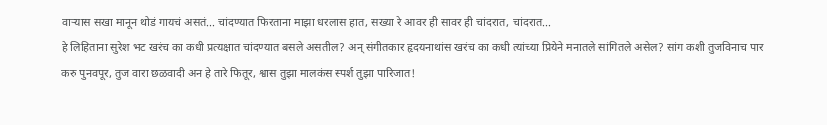वाऱ्यास सखा मानून थोडं गायचं असतं... चांदण्यात फिरताना माझा धरलास हात, सख्या रे आवर ही सावर ही चांदरात, चांदरात...
हे लिहिताना सुरेश भट खरंच का कधी प्रत्यक्षात चांदण्यात बसले असतील? अन् संगीतकार हृदयनाथांस खरंच का कधी त्यांच्या प्रियेने मनातले सांगितले असेल? सांग कशी तुजविनाच पार करु पुनवपूर, तुज वारा छळवादी अन हे तारे फितूर, श्वास तुझा मालकंस स्पर्श तुझा पारिजात!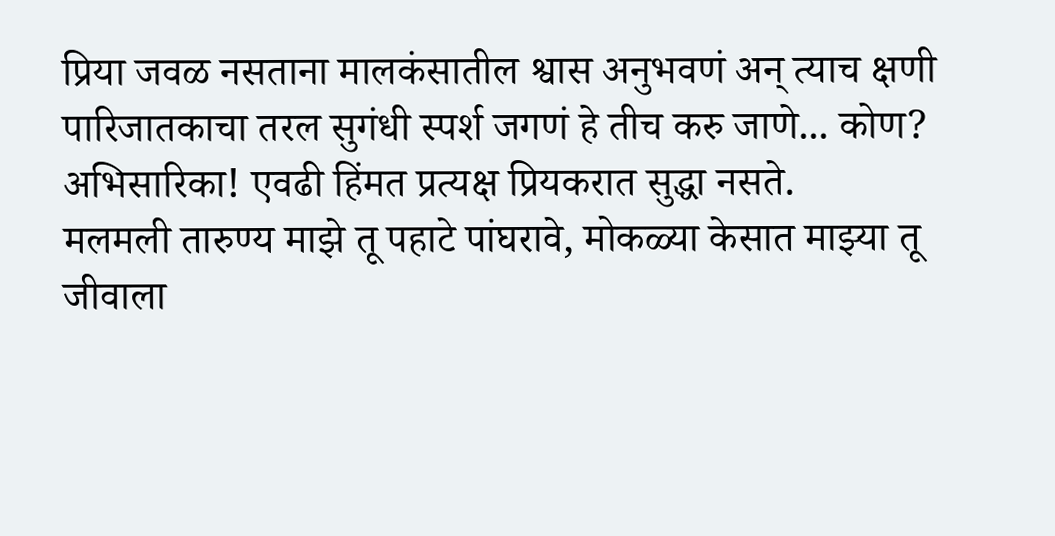प्रिया जवळ नसताना मालकंसातील श्वास अनुभवणं अन् त्याच क्षणी पारिजातकाचा तरल सुगंधी स्पर्श जगणं हे तीच करु जाणे... कोण? अभिसारिका! एवढी हिंमत प्रत्यक्ष प्रियकरात सुद्धा नसते.
मलमली तारुण्य माझे तू पहाटे पांघरावे, मोकळ्या केसात माझ्या तू जीवाला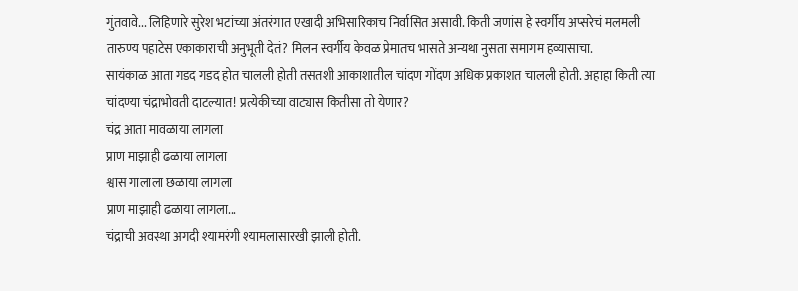गुंतवावे... लिहिणारे सुरेश भटांच्या अंतरंगात एखादी अभिसारिकाच निर्वासित असावी. किती जणांस हे स्वर्गीय अप्सरेचं मलमली तारुण्य पहाटेस एकाकाराची अनुभूती देतं? मिलन स्वर्गीय केवळ प्रेमातच भासते अन्यथा नुसता समागम हव्यासाचा.
सायंकाळ आता गडद गडद होत चालली होती तसतशी आकाशातील चांदण गोंदण अधिक प्रकाशत चालली होती. अहाहा किती त्या चांदण्या चंद्राभोवती दाटल्यात! प्रत्येकीच्या वाट्यास कितीसा तो येणार?
चंद्र आता मावळाया लागला
प्राण माझाही ढळाया लागला
श्वास गालाला छळाया लागला
प्राण माझाही ढळाया लागला...
चंद्राची अवस्था अगदी श्यामरंगी श्यामलासारखी झाली होती.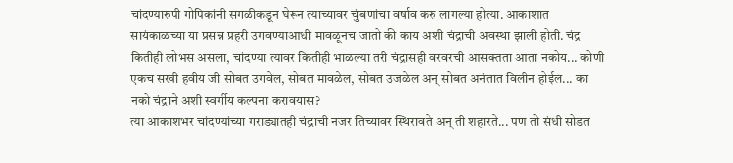चांदण्यारुपी गोपिकांनी सगळीकडून घेरून त्याच्यावर चुंबणांचा वर्षाव करु लागल्या होत्या. आकाशात सायंकाळच्या या प्रसन्न प्रहरी उगवण्याआधी मावळूनच जातो की काय अशी चंद्राची अवस्था झाली होती. चंद्र कितीही लोभस असला, चांदण्या त्यावर कितीही भाळल्या तरी चंद्रासही वरवरची आसक्तता आता नकोय... कोणी एकच सखी हवीय जी सोबत उगवेल, सोबत मावळेल, सोबत उजळेल अन् सोबत अनंतात विलीन होईल... का नको चंद्राने अशी स्वर्गीय कल्पना करावयास?
त्या आकाशभर चांदण्यांच्या गराड्यातही चंद्राची नजर तिच्यावर स्थिरावते अन् ती शहारते... पण तो संधी सोडत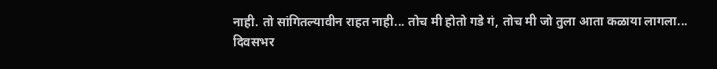नाही. तो सांगितल्यावीन राहत नाही... तोच मी होतो गडे गं, तोच मी जो तुला आता कळाया लागला...
दिवसभर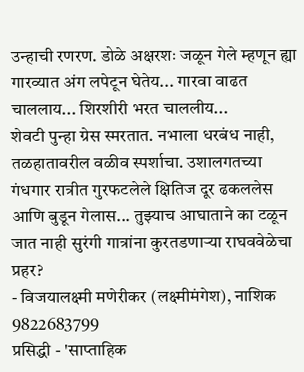उन्हाची रणरण. डोळे अक्षरशः जळून गेले म्हणून ह्या गारव्यात अंग लपेटून घेतेय... गारवा वाढत चाललाय... शिरशीरी भरत चाललीय...
शेवटी पुन्हा ग्रेस स्मरतात. नभाला धरबंध नाही, तळहातावरील वळीव स्पर्शाचा. उशालगतच्या गंधगार रात्रीत गुरफटलेले क्षितिज दूर ढकललेस आणि बुडून गेलास... तुझ्याच आघाताने का टळून जात नाही सुरंगी गात्रांना कुरतडणाऱ्या राघववेळेचा प्रहर?
- विजयालक्ष्मी मणेरीकर (लक्ष्मीमंगेश), नाशिक
9822683799
प्रसिद्धी - 'साप्ताहिक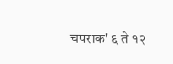चपराक' ६ ते १२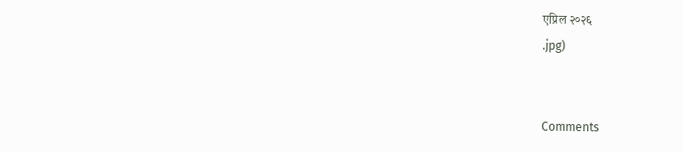एप्रिल २०२६
.jpg)


Comments